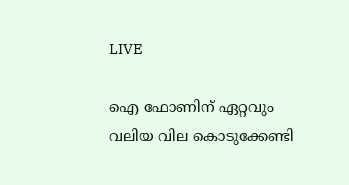LIVE

ഐ ഫോണിന് ഏറ്റവും വലിയ വില കൊടുക്കേണ്ടി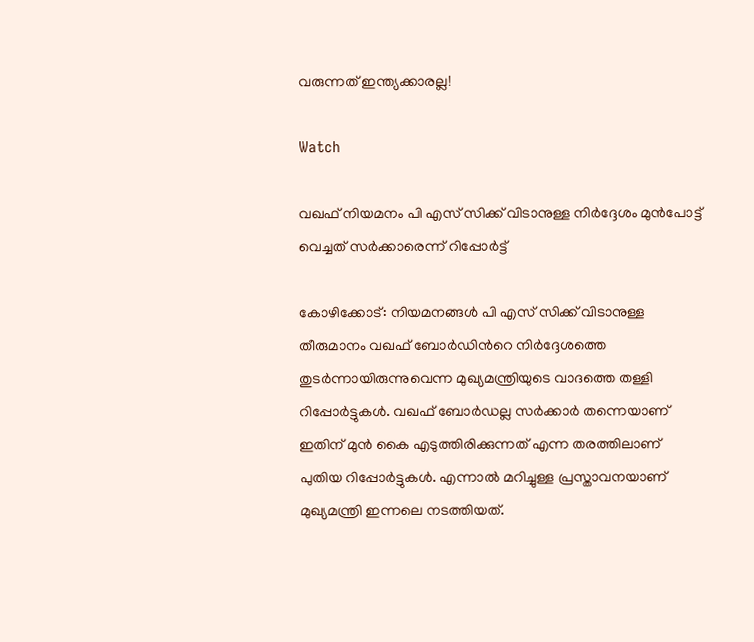വരുന്നത് ഇന്ത്യക്കാരല്ല!

Watch

വഖഫ് നിയമനം പി എസ് സിക്ക് വിടാനുള്ള നിര്‍ദ്ദേശം മുന്‍പോട്ട് വെച്ചത് സര്‍ക്കാരെന്ന് റിപ്പോര്‍ട്ട്‌

കോഴിക്കോട്: നിയമനങ്ങള്‍ പി എസ് സിക്ക് വിടാനുള്ള തീരുമാനം വഖഫ് ബോര്‍ഡിന്‍റെ നിര്‍ദ്ദേശത്തെ തുടര്‍ന്നായിരുന്നുവെന്ന മുഖ്യമന്ത്രിയുടെ വാദത്തെ തള്ളി റിപ്പോര്‍ട്ടുകള്‍. വഖഫ് ബോര്‍ഡല്ല സര്‍ക്കാര്‍ തന്നെയാണ് ഇതിന് മുന്‍ കൈ എടുത്തിരിക്കുന്നത് എന്ന തരത്തിലാണ് പുതിയ റിപ്പോര്‍ട്ടുകള്‍. എന്നാല്‍ മറിച്ചുള്ള പ്രസ്താവനയാണ് മുഖ്യമന്ത്രി ഇന്നലെ നടത്തിയത്.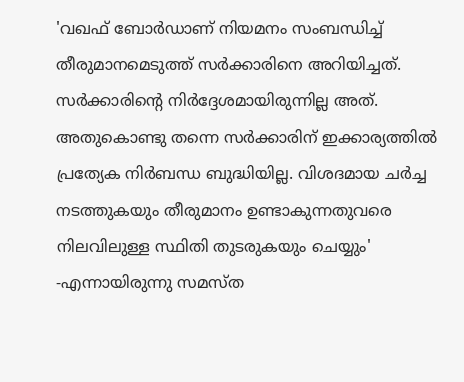'വഖഫ് ബോർഡാണ് നിയമനം സംബന്ധിച്ച് തീരുമാനമെടുത്ത് സർക്കാരിനെ അറിയിച്ചത്. സർക്കാരിന്റെ നിർദ്ദേശമായിരുന്നില്ല അത്. അതുകൊണ്ടു തന്നെ സർക്കാരിന് ഇക്കാര്യത്തിൽ പ്രത്യേക നിർബന്ധ ബുദ്ധിയില്ല. വിശദമായ ചർച്ച നടത്തുകയും തീരുമാനം ഉണ്ടാകുന്നതുവരെ നിലവിലുള്ള സ്ഥിതി തുടരുകയും ചെയ്യും' -എന്നായിരുന്നു സമസ്ത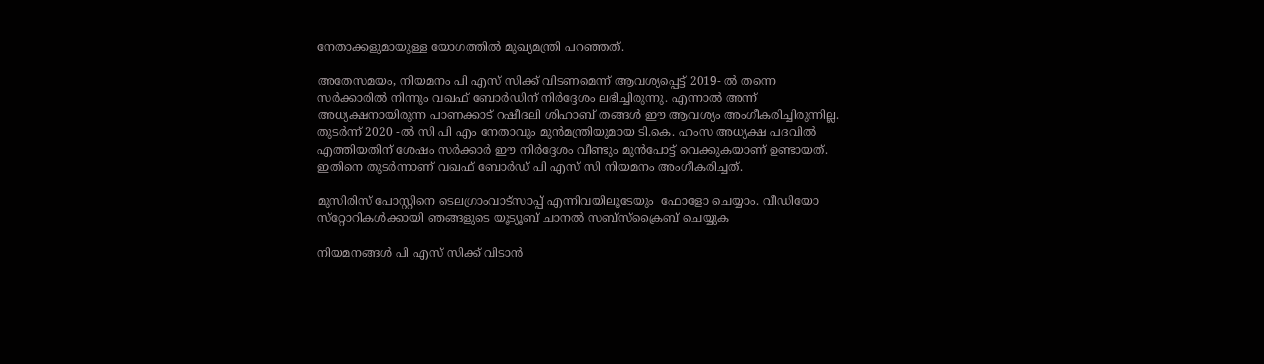നേതാക്കളുമായുള്ള യോഗത്തില്‍ മുഖ്യമന്ത്രി പറഞ്ഞത്.

അതേസമയം, നിയമനം പി എസ് സിക്ക് വിടണമെന്ന് ആവശ്യപ്പെട്ട് 2019- ല്‍ തന്നെ സര്‍ക്കാരില്‍ നിന്നും വഖഫ് ബോര്‍ഡിന് നിര്‍ദ്ദേശം ലഭിച്ചിരുന്നു. എന്നാല്‍ അന്ന് അധ്യക്ഷനായിരുന്ന പാണക്കാട് റഷീദലി ശിഹാബ് തങ്ങൾ ഈ ആവശ്യം അംഗീകരിച്ചിരുന്നില്ല. തുടര്‍ന്ന് 2020 -ല്‍ സി പി എം നേതാവും മുൻമന്ത്രിയുമായ ടി.കെ. ഹംസ അധ്യക്ഷ പദവില്‍ എത്തിയതിന് ശേഷം സര്‍ക്കാര്‍ ഈ നിര്‍ദ്ദേശം വീണ്ടും മുന്‍പോട്ട് വെക്കുകയാണ് ഉണ്ടായത്. ഇതിനെ തുടര്‍ന്നാണ് വഖഫ് ബോര്‍ഡ് പി എസ് സി നിയമനം അംഗീകരിച്ചത്.

മുസിരിസ് പോസ്റ്റിനെ ടെലഗ്രാംവാട്‌സാപ്പ് എന്നിവയിലൂടേയും  ഫോളോ ചെയ്യാം. വീഡിയോ സ്‌റ്റോറികള്‍ക്കായി ഞങ്ങളുടെ യൂട്യൂബ് ചാനല്‍ സബ്‌സ്‌ക്രൈബ് ചെയ്യുക

നിയമനങ്ങൾ പി എസ് സിക്ക് വിടാൻ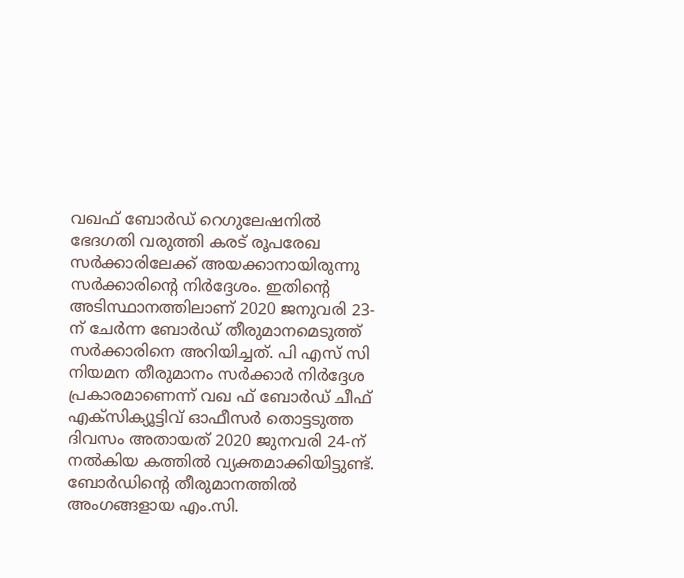വഖഫ് ബോർഡ് റെഗുലേഷനില്‍ ഭേദഗതി വരുത്തി കരട് രൂപരേഖ സര്‍ക്കാരിലേക്ക് അയക്കാനായിരുന്നു സര്‍ക്കാരിന്‍റെ നിര്‍ദ്ദേശം. ഇതിന്‍റെ അടിസ്ഥാനത്തിലാണ് 2020 ജനുവരി 23-ന് ചേർന്ന ബോർഡ് തീരുമാനമെടുത്ത് സര്‍ക്കാരിനെ അറിയിച്ചത്. പി എസ് സി നിയമന തീരുമാനം സർക്കാര്‍ നിര്‍ദ്ദേശ പ്രകാരമാണെന്ന് വഖ ഫ് ബോര്‍ഡ് ചീഫ് എക്സിക്യൂട്ടിവ് ഓഫീസര്‍ തൊട്ടടുത്ത ദിവസം അതായത് 2020 ജുനവരി 24-ന് നൽകിയ കത്തിൽ വ്യക്തമാക്കിയിട്ടുണ്ട്. ബോര്‍ഡിന്‍റെ തീരുമാനത്തില്‍ അംഗങ്ങളായ എം.സി.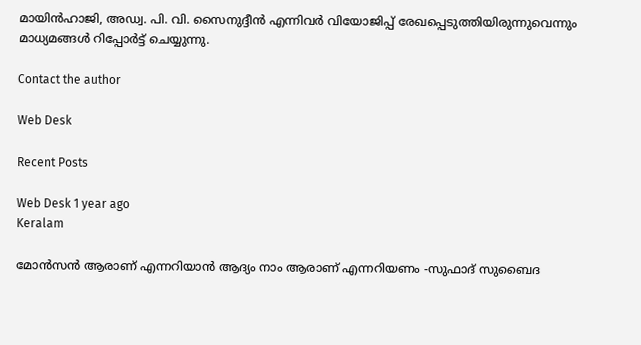മായിൻഹാജി, അഡ്വ. പി. വി. സൈനുദ്ദീൻ എന്നിവര്‍ വിയോജിപ്പ്‌ രേഖപ്പെടുത്തിയിരുന്നുവെന്നും മാധ്യമങ്ങള്‍ റിപ്പോര്‍ട്ട്‌ ചെയ്യുന്നു.

Contact the author

Web Desk

Recent Posts

Web Desk 1 year ago
Keralam

മോന്‍സന്‍ ആരാണ് എന്നറിയാന്‍ ആദ്യം നാം ആരാണ് എന്നറിയണം -സുഫാദ് സുബൈദ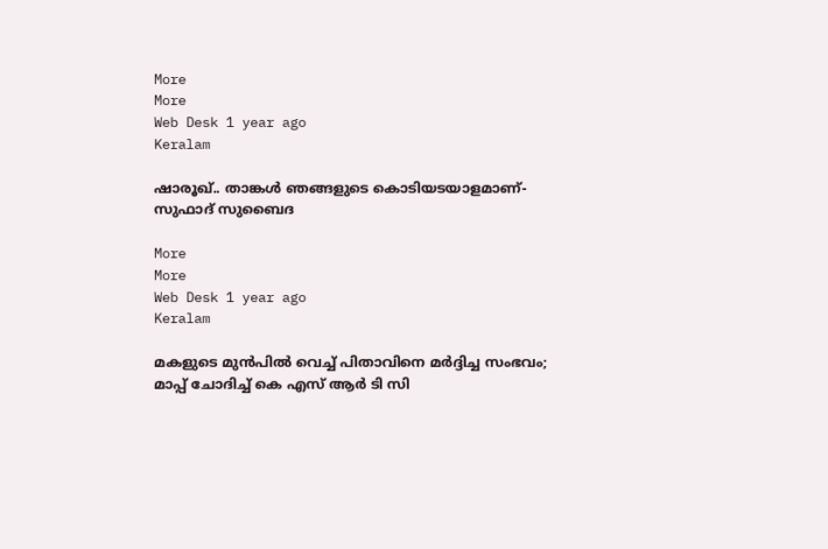More
More
Web Desk 1 year ago
Keralam

ഷാരൂഖ്.. താങ്കള്‍ ഞങ്ങളുടെ കൊടിയടയാളമാണ്- സുഫാദ് സുബൈദ

More
More
Web Desk 1 year ago
Keralam

മകളുടെ മുന്‍പില്‍ വെച്ച് പിതാവിനെ മര്‍ദ്ദിച്ച സംഭവം; മാപ്പ് ചോദിച്ച് കെ എസ് ആര്‍ ടി സി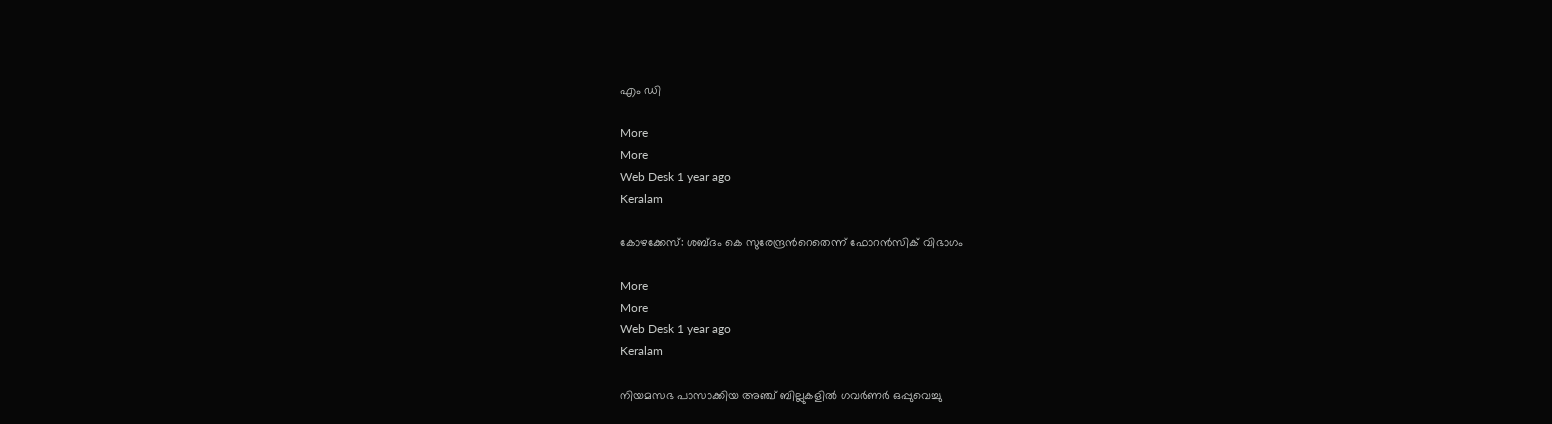എം ഡി

More
More
Web Desk 1 year ago
Keralam

കോഴക്കേസ്: ശബ്ദം കെ സുരേന്ദ്രന്‍റെതെന്ന് ഫോറന്‍സിക് വിഭാഗം

More
More
Web Desk 1 year ago
Keralam

നിയമസഭ പാസാക്കിയ അഞ്ച് ബില്ലുകളില്‍ ഗവര്‍ണര്‍ ഒപ്പുവെച്ചു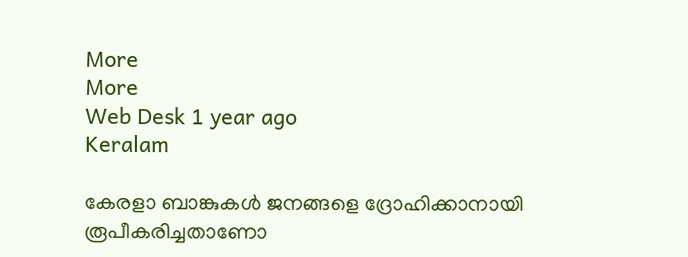More
More
Web Desk 1 year ago
Keralam

കേരളാ ബാങ്കുകള്‍ ജനങ്ങളെ ദ്രോഹിക്കാനായി രൂപീകരിച്ചതാണോ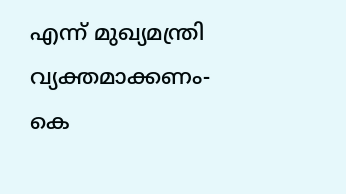എന്ന് മുഖ്യമന്ത്രി വ്യക്തമാക്കണം- കെ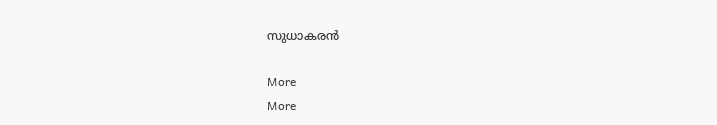സുധാകരന്‍

More
More